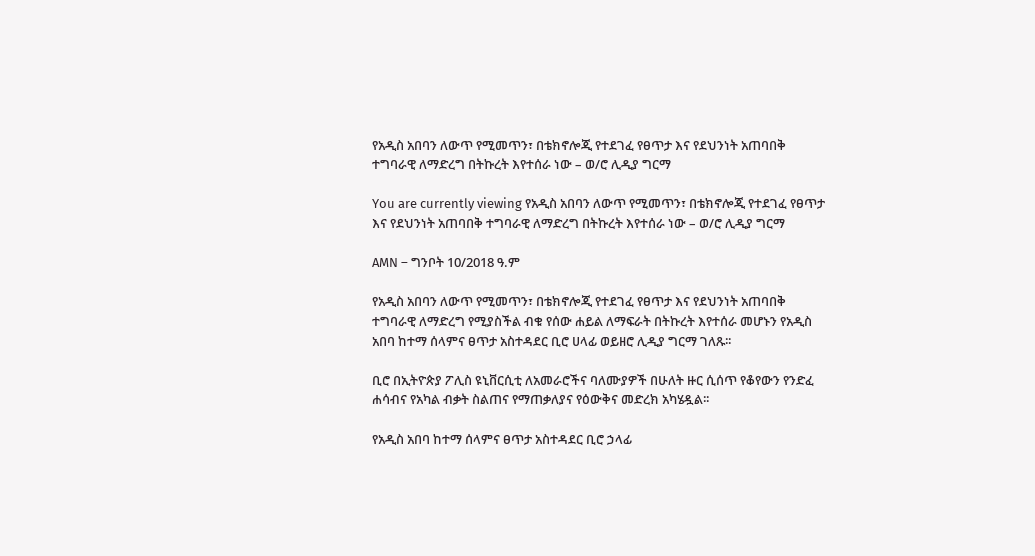የአዲስ አበባን ለውጥ የሚመጥን፣ በቴክኖሎጂ የተደገፈ የፀጥታ እና የደህንነት አጠባበቅ ተግባራዊ ለማድረግ በትኩረት እየተሰራ ነው – ወ/ሮ ሊዲያ ግርማ

You are currently viewing የአዲስ አበባን ለውጥ የሚመጥን፣ በቴክኖሎጂ የተደገፈ የፀጥታ እና የደህንነት አጠባበቅ ተግባራዊ ለማድረግ በትኩረት እየተሰራ ነው – ወ/ሮ ሊዲያ ግርማ

AMN – ግንቦት 10/2018 ዓ.ም

የአዲስ አበባን ለውጥ የሚመጥን፣ በቴክኖሎጂ የተደገፈ የፀጥታ እና የደህንነት አጠባበቅ ተግባራዊ ለማድረግ የሚያስችል ብቁ የሰው ሐይል ለማፍራት በትኩረት እየተሰራ መሆኑን የአዲስ አበባ ከተማ ሰላምና ፀጥታ አስተዳደር ቢሮ ሀላፊ ወይዘሮ ሊዲያ ግርማ ገለጹ፡፡

ቢሮ በኢትዮጵያ ፖሊስ ዩኒቨርሲቲ ለአመራሮችና ባለሙያዎች በሁለት ዙር ሲሰጥ የቆየውን የንድፈ ሐሳብና የአካል ብቃት ስልጠና የማጠቃለያና የዕውቅና መድረክ አካሄዷል፡፡

የአዲስ አበባ ከተማ ሰላምና ፀጥታ አስተዳደር ቢሮ ኃላፊ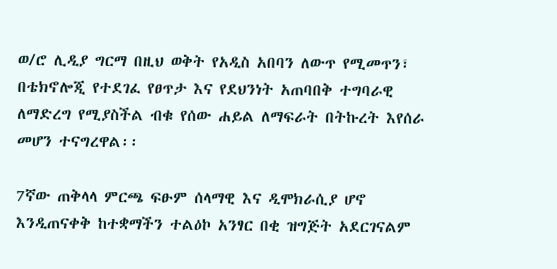ወ/ሮ ሊዲያ ግርማ በዚህ ወቅት የአዲስ አበባን ለውጥ የሚመጥን፣ በቴክኖሎጂ የተደገፈ የፀጥታ እና የደህንነት አጠባበቅ ተግባራዊ ለማድረግ የሚያስችል ብቁ የሰው ሐይል ለማፍራት በትኩረት እየሰራ መሆን ተናግረዋል፡፡

7ኛው ጠቅላላ ምርጫ ፍፁም ሰላማዊ እና ዲሞክራሲያ ሆኖ እንዲጠናቀቅ ከተቋማችን ተልዕኮ አንፃር በቂ ዝግጅት አደርገናልም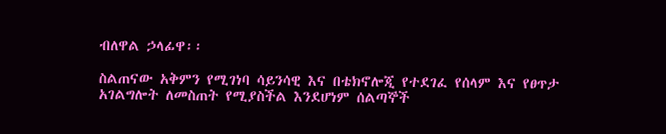ብለዋል ኃላፊዋ፡፡

ስልጠናው አቅምን የሚገነባ ሳይንሳዊ እና በቴክኖሎጂ የተደገፈ የሰላም እና የፀጥታ አገልግሎት ለመስጠት የሚያስችል እንደሆነም ሰልጣኞች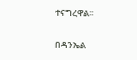ተናግረዋል፡፡

በዳንኤል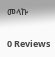መላኩ

0 Reviews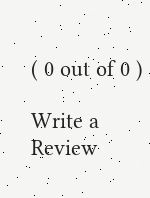( 0 out of 0 )

Write a Review